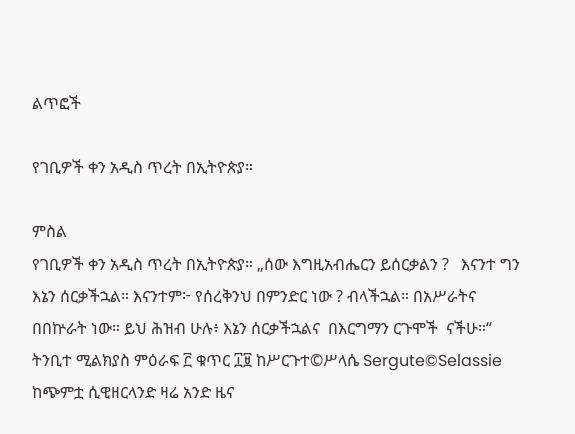ልጥፎች

የገቢዎች ቀን አዲስ ጥረት በኢትዮጵያ።

ምስል
የገቢዎች ቀን አዲስ ጥረት በኢትዮጵያ። „ሰው እግዚአብሔርን ይሰርቃልን ?   እናንተ ግን እኔን ሰርቃችኋል። እናንተም፦ የሰረቅንህ በምንድር ነው ? ብላችኋል። በአሥራትና በበኵራት ነው። ይህ ሕዝብ ሁሉ፥ እኔን ሰርቃችኋልና  በእርግማን ርጉሞች  ናችሁ።“ ትንቢተ ሚልክያስ ምዕራፍ ፫ ቁጥር ፲፱ ከሥርጉተ©ሥላሴ Sergute©Selassie ከጭምቷ ሲዊዘርላንድ ዛሬ አንድ ዜና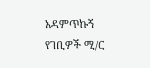አዳምጥኩኝ የገቢዎች ሚ/ር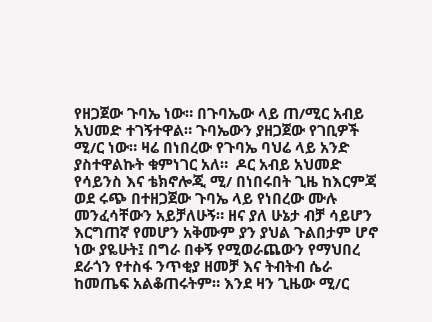የዘጋጀው ጉባኤ ነው። በጉባኤው ላይ ጠ/ሚር አብይ አህመድ ተገኝተዋል። ጉባኤውን ያዘጋጀው የገቢዎች ሚ/ር ነው። ዛሬ በነበረው የጉባኤ ባህሬ ላይ አንድ ያስተዋልኩት ቁምነገር አለ።  ዶር አብይ አህመድ የሳይንስ እና ቴክኖሎጂ ሚ/ በነበሩበት ጊዜ ከእርምጃ ወደ ሩጭ በተዘጋጀው ጉባኤ ላይ የነበረው ሙሉ መንፈሳቸውን አይቻለሁኝ። ዘና ያለ ሁኔታ ብቻ ሳይሆን እርግጠኛ የመሆን አቅሙም ያን ያህል ጉልበታም ሆኖ ነው ያዬሁት፤ በግራ በቀኝ የሚወራጨውን የማህበረ ደራጎን የተስፋ ንጥቂያ ዘመቻ እና ትብትብ ሴራ ከመጤፍ አልቆጠሩትም። እንደ ዛን ጊዜው ሚ/ር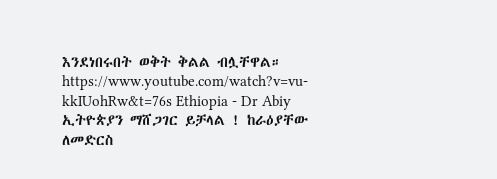እንደነበሩበት ወቅት ቅልል ብሏቸዋል። https://www.youtube.com/watch?v=vu-kkIUohRw&t=76s Ethiopia - Dr Abiy ኢትዮጵያን ማሸጋገር ይቻላል ! ከራዕያቸው ለመድርስ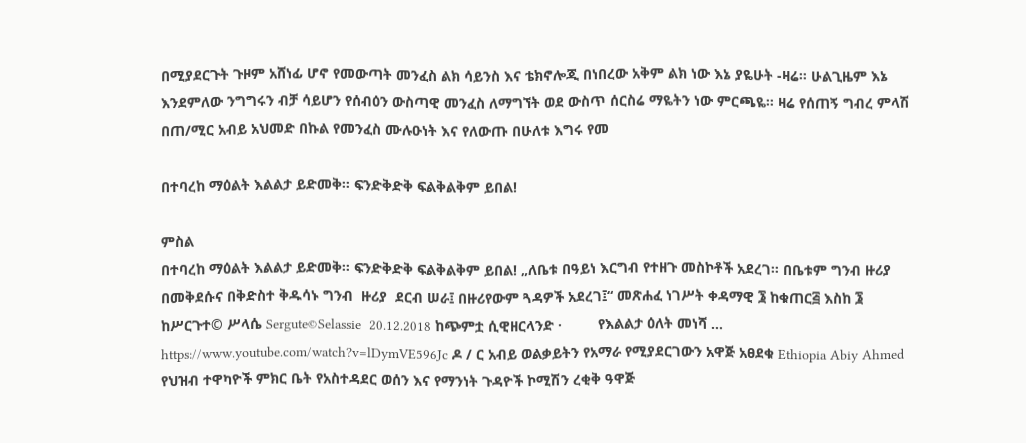በሚያደርጉት ጉዞም አሸነፊ ሆኖ የመውጣት መንፈስ ልክ ሳይንስ እና ቴክኖሎጂ በነበረው አቅም ልክ ነው እኔ ያዬሁት -ዛሬ። ሁልጊዜም እኔ እንደምለው ንግግሩን ብቻ ሳይሆን የሰብዕን ውስጣዊ መንፈስ ለማግኘት ወደ ውስጥ ሰርስሬ ማዬትን ነው ምርጫዬ። ዛሬ የሰጠኝ ግብረ ምላሽ በጠ/ሚር አብይ አህመድ በኩል የመንፈስ ሙሉዑነት እና የለውጡ በሁለቱ እግሩ የመ

በተባረከ ማዕልት እልልታ ይድመቅ። ፍንድቅድቅ ፍልቅልቅም ይበል!

ምስል
በተባረከ ማዕልት እልልታ ይድመቅ። ፍንድቅድቅ ፍልቅልቅም ይበል! „ለቤቱ በዓይነ እርግብ የተዘጉ መስኮቶች አደረገ። በቤቱም ግንብ ዙሪያ በመቅደሱና በቅድስተ ቅዱሳኑ ግንብ  ዙሪያ  ደርብ ሠራ፤ በዙሪየውም ጓዳዎች አደረገ፤“ መጽሐፈ ነገሥት ቀዳማዊ ፮ ከቁጠር፭ እስከ ፮  ከሥርጉተ© ሥላሴ Sergute©Selassie  20.12.2018 ከጭምቷ ሲዊዘርላንድ ·         የእልልታ ዕለት መነሻ … https://www.youtube.com/watch?v=lDymVE596Jc ዶ / ር አብይ ወልቃይትን የአማራ የሚያደርገውን አዋጅ አፀደቁ Ethiopia Abiy Ahmed     የህዝብ ተዋካዮች ምክር ቤት የአስተዳደር ወሰን እና የማንነት ጉዳዮች ኮሚሽን ረቂቅ ዓዋጅ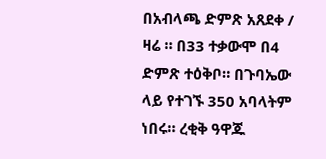በአብላጫ ድምጽ አጸደቀ / ዛሬ ። በ33 ተቃውሞ በ4 ድምጽ ተዕቅቦ። በጉባኤው ላይ የተገኙ 350 አባላትም ነበሩ። ረቂቅ ዓዋጁ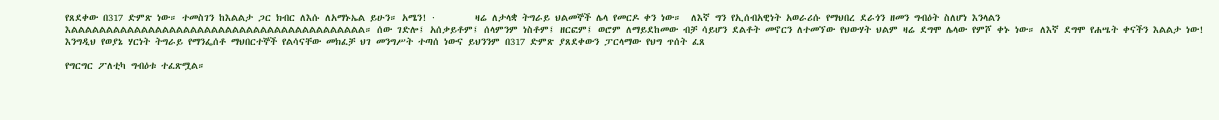የጸደቀው በ317 ድምጽ ነው። ተመስገን ከእልልታ ጋር ክብር ለእሱ ለአማኑኤል ይሁን። አሜን! ·        ዛሬ ለታላቋ ትግራይ ህልመኞች ሌላ የመርዶ ቀን ነው።  ለእኛ ግን የኢሰብአዊነት አወራሪሱ የማህበረ ደራጎን ዘመን ግብዕት ስለሆነ እንላልን እልልልልልልልልልልልልልልልልልልልልልልልልልልልልልልልልልልልልልልልልልል። ሰው ገድሎ፤ አሰቃይቶም፤ ሰላምንም ነስቶም፤ ዘርፎም፤ ወሮም ለማይደከመው ብቻ ሳይሆን ደልቶት መኖርን ለተመኘው የህውሃት ህልም ዛሬ ደግሞ ሌላው የምሾ ቀኑ ነው። ለእኛ ደግሞ የሐሤት ቀናችን እልልታ ነው! እንግዲህ የወያኔ ሃርነት ትግራይ የማንፌሰቶ ማህበርተኞች የልሳናቸው መክፈቻ ህገ መንግሥት ተጣሰ ነውና ይህንንም በ317 ድምጽ ያጸደቀውን ፓርላማው የህግ ጥሰት ፈጸ

የግርግር ፖለቲካ ግብዕቱ ተፈጽሟል።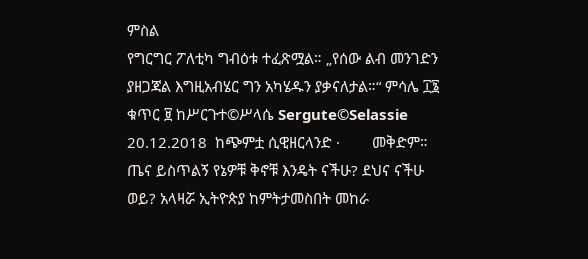ምስል
የግርግር ፖለቲካ ግብዕቱ ተፈጽሟል። „የሰው ልብ መንገድን ያዘጋጃል እግዚአብሄር ግን አካሄዱን ያቃናለታል።“ ምሳሌ ፲፮ ቁጥር ፱ ከሥርጉተ©ሥላሴ Sergute©Selassie 20.12.2018  ከጭምቷ ሲዊዘርላንድ ·        መቅድም። ጤና ይስጥልኝ የኔዎቹ ቅኖቹ እንዴት ናችሁ? ደህና ናችሁ ወይ? አላዛሯ ኢትዮጵያ ከምትታመስበት መከራ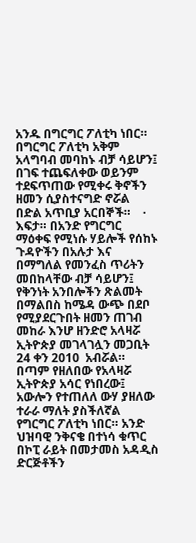አንዱ በግርግር ፖለቲካ ነበር። በግርግር ፖለቲካ አቅም አላግባብ መባከኑ ብቻ ሳይሆን፤ በገፍ ተጨፍለቀው ወይንም ተደፍጥጠው የሚቀሩ ቅኖችን  ዘመን ሲያስተናግድ ኖሯል በድል አጥቢያ አርበኞች።    ·        እፍታ። በአንድ የግርግር ማዕቀፍ የሚነሱ ሃይሎች የሰከኑ ጉዳዮችን በአሉታ እና በማግለል የመንፈስ ጥሪትን መበከላቸው ብቻ ሳይሆን፤ የቅንነት አንበሎችን ጽልመት በማልበስ ከሜዳ ውጭ በደቦ የሚያደርጉበት ዘመን ጠገብ መከራ እንሆ ዘንድሮ አላዛሯ ኢትዮጵያ መገላገሏን መጋቢት 24 ቀን 2010  አብሯል። በጣም የዘለበው የአላዛሯ ኢትዮጵያ አሳር የነበረው፤ አውሎን የተጠለለ ውሃ ያዘለው ተራራ ማለት ያስችለኛል የግርግር ፖለቲካ ነበር። አንድ ህዝባዊ ንቅናቄ በተነሳ ቁጥር በኮፒ ራይት በመታመስ አዳዲስ ድርጅቶችን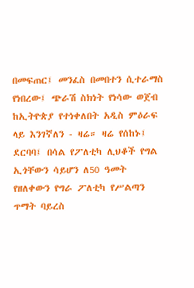በመፍጠር፤ መንፈስ በመበተን ሲተራማስ የነበረው፤ ጭራሽ ስክነት የነሳው ወጀብ ከኢትዮጵያ የተነቀለበት አዲስ ምዕራፍ ላይ እንገኛለን - ዛሬ። ዛሬ የሰከኑ፤ ደርባባ፤ በሳል የፖለቲካ ሊህቆች የግል ኢጎቸውን ሳይሆን ለ50 ዓመት የዘለቀውን የግራ ፖለቲካ የሥልጣን ጥማት ባይረስ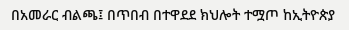በአመራር ብልጫ፤ በጥበብ በተዋደደ ክህሎት ተሟጦ ከኢትዮጵያ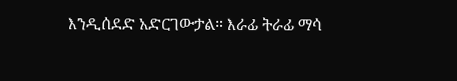እንዲሰደድ አድርገውታል። እራፊ ትራፊ ማሳ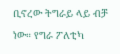ቢኖረው ትግራይ ላይ ብቻ ነው። የግራ ፖለቲካ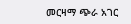መርዛማ ጭራ አገር